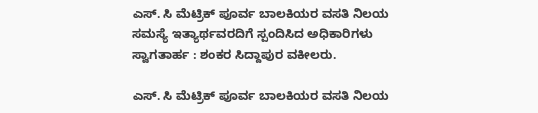ಎಸ್. ಸಿ ಮೆಟ್ರಿಕ್ ಪೂರ್ವ ಬಾಲಕಿಯರ ವಸತಿ ನಿಲಯ ಸಮಸ್ಯೆ ಇತ್ಯಾರ್ಥವರದಿಗೆ ಸ್ಪಂದಿಸಿದ ಅಧಿಕಾರಿಗಳು ಸ್ವಾಗತಾರ್ಹ : ಶಂಕರ ಸಿದ್ದಾಪುರ ವಕೀಲರು.

ಎಸ್. ಸಿ ಮೆಟ್ರಿಕ್ ಪೂರ್ವ ಬಾಲಕಿಯರ ವಸತಿ ನಿಲಯ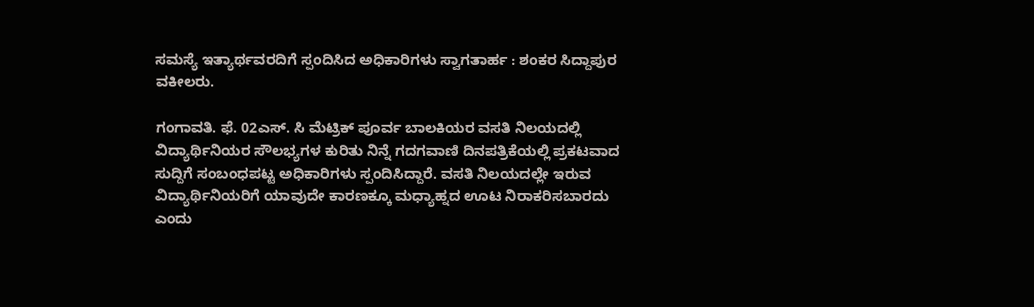ಸಮಸ್ಯೆ ಇತ್ಯಾರ್ಥವರದಿಗೆ ಸ್ಪಂದಿಸಿದ ಅಧಿಕಾರಿಗಳು ಸ್ವಾಗತಾರ್ಹ : ಶಂಕರ ಸಿದ್ದಾಪುರ ವಕೀಲರು.

ಗಂಗಾವತಿ. ಫೆ. 02ಎಸ್. ಸಿ ಮೆಟ್ರಿಕ್ ಪೂರ್ವ ಬಾಲಕಿಯರ ವಸತಿ ನಿಲಯದಲ್ಲಿ ವಿದ್ಯಾರ್ಥಿನಿಯರ ಸೌಲಭ್ಯಗಳ ಕುರಿತು ನಿನ್ನೆ ಗದಗವಾಣಿ ದಿನಪತ್ರಿಕೆಯಲ್ಲಿ ಪ್ರಕಟವಾದ ಸುದ್ದಿಗೆ ಸಂಬಂಧಪಟ್ಟ ಅಧಿಕಾರಿಗಳು ಸ್ಪಂದಿಸಿದ್ದಾರೆ. ವಸತಿ ನಿಲಯದಲ್ಲೇ ಇರುವ ವಿದ್ಯಾರ್ಥಿನಿಯರಿಗೆ ಯಾವುದೇ ಕಾರಣಕ್ಕೂ ಮಧ್ಯಾಹ್ನದ ಊಟ ನಿರಾಕರಿಸಬಾರದು ಎಂದು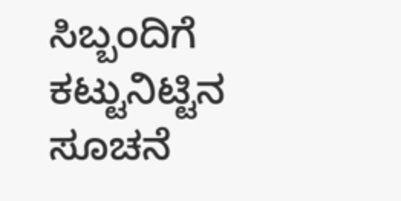ಸಿಬ್ಬಂದಿಗೆ ಕಟ್ಟುನಿಟ್ಟಿನ ಸೂಚನೆ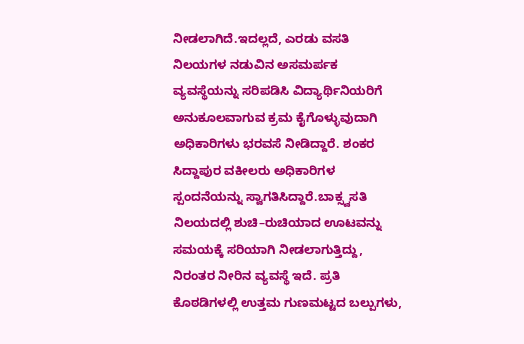ನೀಡಲಾಗಿದೆ.ಇದಲ್ಲದೆ, ಎರಡು ವಸತಿ ನಿಲಯಗಳ ನಡುವಿನ ಅಸಮರ್ಪಕ ವ್ಯವಸ್ಥೆಯನ್ನು ಸರಿಪಡಿಸಿ ವಿದ್ಯಾರ್ಥಿನಿಯರಿಗೆ ಅನುಕೂಲವಾಗುವ ಕ್ರಮ ಕೈಗೊಳ್ಳುವುದಾಗಿ ಅಧಿಕಾರಿಗಳು ಭರವಸೆ ನೀಡಿದ್ದಾರೆ. ಶಂಕರ ಸಿದ್ದಾಪುರ ವಕೀಲರು ಅಧಿಕಾರಿಗಳ ಸ್ಪಂದನೆಯನ್ನು ಸ್ವಾಗತಿಸಿದ್ದಾರೆ.ಬಾಕ್ಸ್ವಸತಿ ನಿಲಯದಲ್ಲಿ ಶುಚಿ–ರುಚಿಯಾದ ಊಟವನ್ನು ಸಮಯಕ್ಕೆ ಸರಿಯಾಗಿ ನೀಡಲಾಗುತ್ತಿದ್ದು, ನಿರಂತರ ನೀರಿನ ವ್ಯವಸ್ಥೆ ಇದೆ. ಪ್ರತಿ ಕೊಠಡಿಗಳಲ್ಲಿ ಉತ್ತಮ ಗುಣಮಟ್ಟದ ಬಲ್ಪುಗಳು,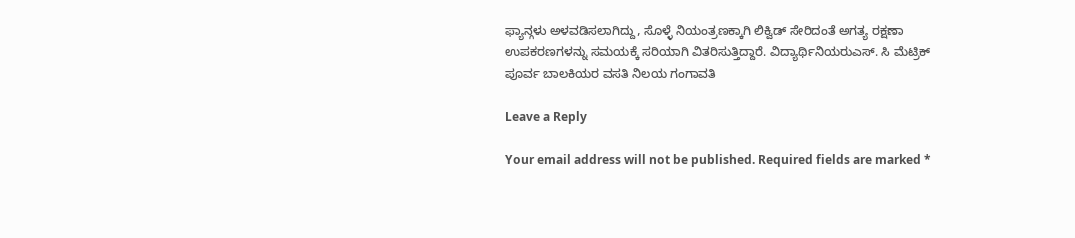ಫ್ಯಾನ್ಗಳು ಅಳವಡಿಸಲಾಗಿದ್ದು, ಸೊಳ್ಳೆ ನಿಯಂತ್ರಣಕ್ಕಾಗಿ ಲಿಕ್ವಿಡ್ ಸೇರಿದಂತೆ ಅಗತ್ಯ ರಕ್ಷಣಾ ಉಪಕರಣಗಳನ್ನು ಸಮಯಕ್ಕೆ ಸರಿಯಾಗಿ ವಿತರಿಸುತ್ತಿದ್ದಾರೆ. ವಿದ್ಯಾರ್ಥಿನಿಯರುಎಸ್. ಸಿ ಮೆಟ್ರಿಕ್ ಪೂರ್ವ ಬಾಲಕಿಯರ ವಸತಿ ನಿಲಯ ಗಂಗಾವತಿ

Leave a Reply

Your email address will not be published. Required fields are marked *